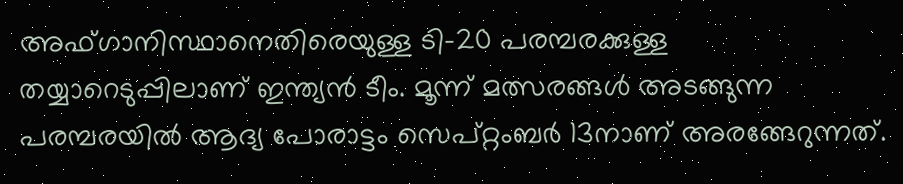അഫ്ഗാനിസ്ഥാനെതിരെയുള്ള ടി-20 പരമ്പരക്കുള്ള തയ്യാറെടുപ്പിലാണ് ഇന്ത്യന്‍ ടീം. മൂന്ന് മത്സരങ്ങള്‍ അടങ്ങുന്ന പരമ്പരയില്‍ ആദ്യ പോരാട്ടം സെപ്റ്റംബര്‍ 13നാണ് അരങ്ങേറുന്നത്.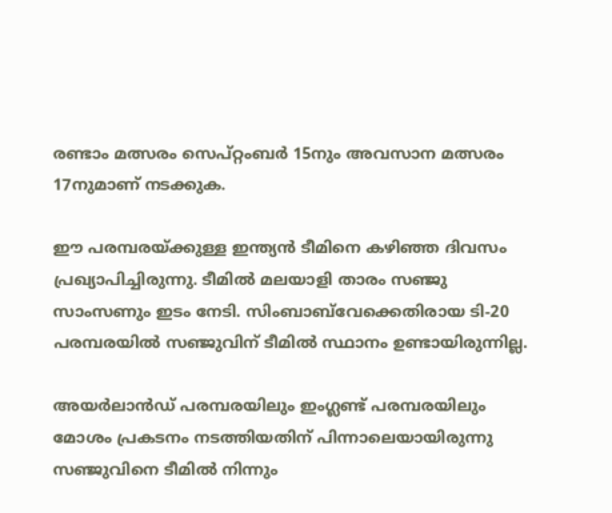രണ്ടാം മത്സരം സെപ്റ്റംബര്‍ 15നും അവസാന മത്സരം 17നുമാണ് നടക്കുക.

ഈ പരമ്പരയ്ക്കുള്ള ഇന്ത്യന്‍ ടീമിനെ കഴിഞ്ഞ ദിവസം പ്രഖ്യാപിച്ചിരുന്നു. ടീമില്‍ മലയാളി താരം സഞ്ജു സാംസണും ഇടം നേടി. സിംബാബ്‌വേക്കെതിരായ ടി-20 പരമ്പരയില്‍ സഞ്ജുവിന് ടീമില്‍ സ്ഥാനം ഉണ്ടായിരുന്നില്ല.

അയര്‍ലാന്‍ഡ് പരമ്പരയിലും ഇംഗ്ലണ്ട് പരമ്പരയിലും മോശം പ്രകടനം നടത്തിയതിന് പിന്നാലെയായിരുന്നു സഞ്ജുവിനെ ടീമില്‍ നിന്നും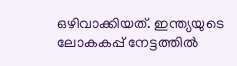ഒഴിവാക്കിയത്. ഇന്ത്യയുടെ ലോകകപ്പ് നേട്ടത്തില്‍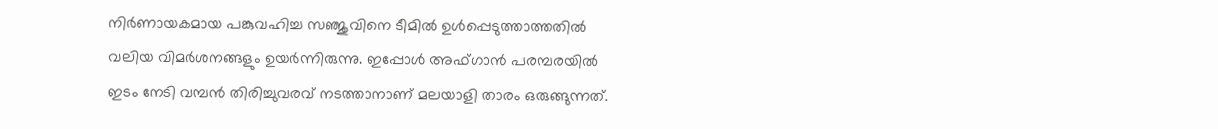നിര്‍ണായകമായ പങ്കുവഹിച്ച സഞ്ജുവിനെ ടീമില്‍ ഉള്‍പ്പെടുത്താത്തതില്‍ വലിയ വിമര്‍ശനങ്ങളും ഉയര്‍ന്നിരുന്നു. ഇപ്പോള്‍ അഫ്ഗാന്‍ പരമ്പരയില്‍ ഇടം നേടി വമ്പന്‍ തിരിച്ചുവരവ് നടത്താനാണ് മലയാളി താരം ഒരുങ്ങുന്നത്.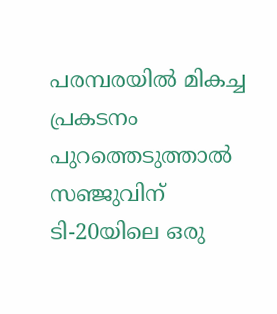പരമ്പരയില്‍ മികച്ച പ്രകടനം പുറത്തെടുത്താല്‍ സഞ്ജുവിന് ടി-20യിലെ ഒരു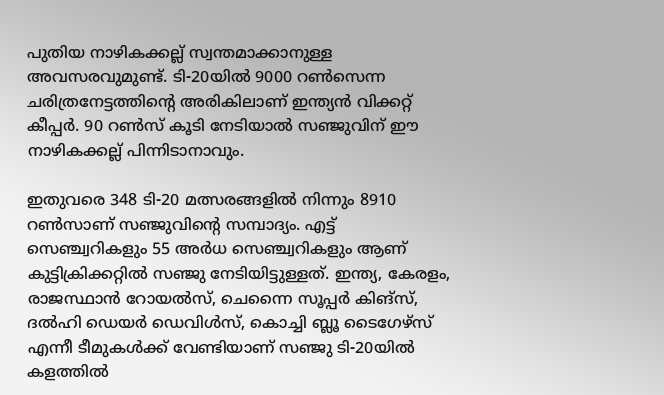പുതിയ നാഴികക്കല്ല് സ്വന്തമാക്കാനുള്ള അവസരവുമുണ്ട്. ടി-20യില്‍ 9000 റണ്‍സെന്ന ചരിത്രനേട്ടത്തിന്റെ അരികിലാണ് ഇന്ത്യന്‍ വിക്കറ്റ് കീപ്പര്‍. 90 റണ്‍സ് കൂടി നേടിയാല്‍ സഞ്ജുവിന് ഈ നാഴികക്കല്ല് പിന്നിടാനാവും.

ഇതുവരെ 348 ടി-20 മത്സരങ്ങളില്‍ നിന്നും 8910 റണ്‍സാണ് സഞ്ജുവിന്റെ സമ്പാദ്യം. എട്ട് സെഞ്ച്വറികളും 55 അര്‍ധ സെഞ്ച്വറികളും ആണ് കുട്ടിക്രിക്കറ്റില്‍ സഞ്ജു നേടിയിട്ടുള്ളത്. ഇന്ത്യ, കേരളം, രാജസ്ഥാന്‍ റോയല്‍സ്, ചെന്നൈ സൂപ്പര്‍ കിങ്സ്, ദല്‍ഹി ഡെയര്‍ ഡെവിള്‍സ്, കൊച്ചി ബ്ലൂ ടൈഗേഴ്‌സ് എന്നീ ടീമുകള്‍ക്ക് വേണ്ടിയാണ് സഞ്ജു ടി-20യില്‍ കളത്തില്‍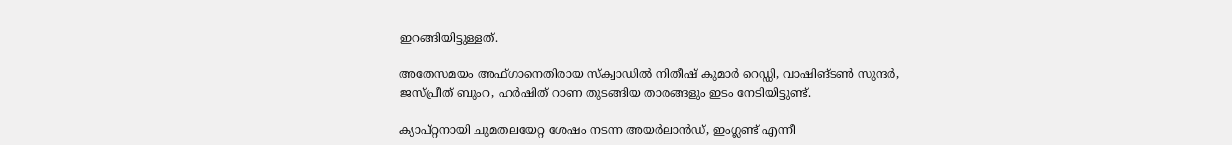ഇറങ്ങിയിട്ടുള്ളത്.

അതേസമയം അഫ്ഗാനെതിരായ സ്‌ക്വാഡില്‍ നിതീഷ് കുമാര്‍ റെഡ്ഡി, വാഷിങ്ടണ്‍ സുന്ദര്‍, ജസ്പ്രീത് ബുംറ, ഹര്‍ഷിത് റാണ തുടങ്ങിയ താരങ്ങളും ഇടം നേടിയിട്ടുണ്ട്.

ക്യാപ്റ്റനായി ചുമതലയേറ്റ ശേഷം നടന്ന അയര്‍ലാന്‍ഡ്, ഇംഗ്ലണ്ട് എന്നീ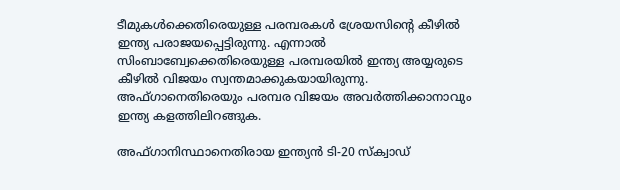ടീമുകള്‍ക്കെതിരെയുള്ള പരമ്പരകള്‍ ശ്രേയസിന്റെ കീഴില്‍ ഇന്ത്യ പരാജയപ്പെട്ടിരുന്നു. എന്നാല്‍ സിംബാബ്വേക്കെതിരെയുള്ള പരമ്പരയില്‍ ഇന്ത്യ അയ്യരുടെ കീഴില്‍ വിജയം സ്വന്തമാക്കുകയായിരുന്നു. അഫ്ഗാനെതിരെയും പരമ്പര വിജയം അവര്‍ത്തിക്കാനാവും ഇന്ത്യ കളത്തിലിറങ്ങുക.

അഫ്ഗാനിസ്ഥാനെതിരായ ഇന്ത്യന്‍ ടി-20 സ്‌ക്വാഡ്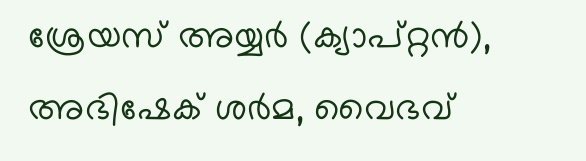ശ്രേയസ് അയ്യര്‍ (ക്യാപ്റ്റന്‍), അഭിഷേക് ശര്‍മ, വൈഭവ്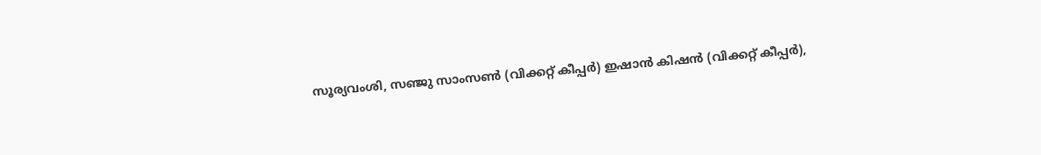സൂര്യവംശി, സഞ്ജു സാംസണ്‍ (വിക്കറ്റ് കീപ്പര്‍) ഇഷാന്‍ കിഷന്‍ (വിക്കറ്റ് കീപ്പര്‍),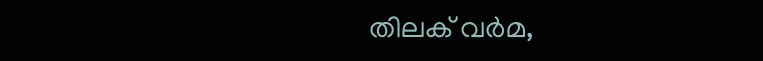തിലക് വര്‍മ,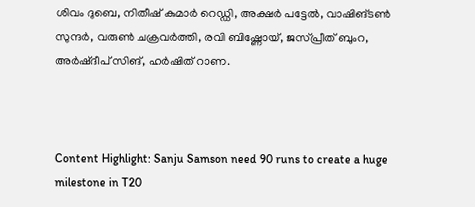ശിവം ദുബെ, നിതീഷ് കുമാര്‍ റെഡ്ഡി, അക്ഷര്‍ പട്ടേല്‍, വാഷിങ്ടണ്‍ സുന്ദര്‍, വരുണ്‍ ചക്രവര്‍ത്തി, രവി ബിഷ്ണോയ്, ജസ്പ്രീത് ബുംറ, അര്‍ഷ്ദീപ് സിങ്, ഹര്‍ഷിത് റാണ.



Content Highlight: Sanju Samson need 90 runs to create a huge milestone in T20